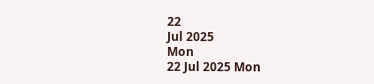22
Jul 2025
Mon
22 Jul 2025 Mon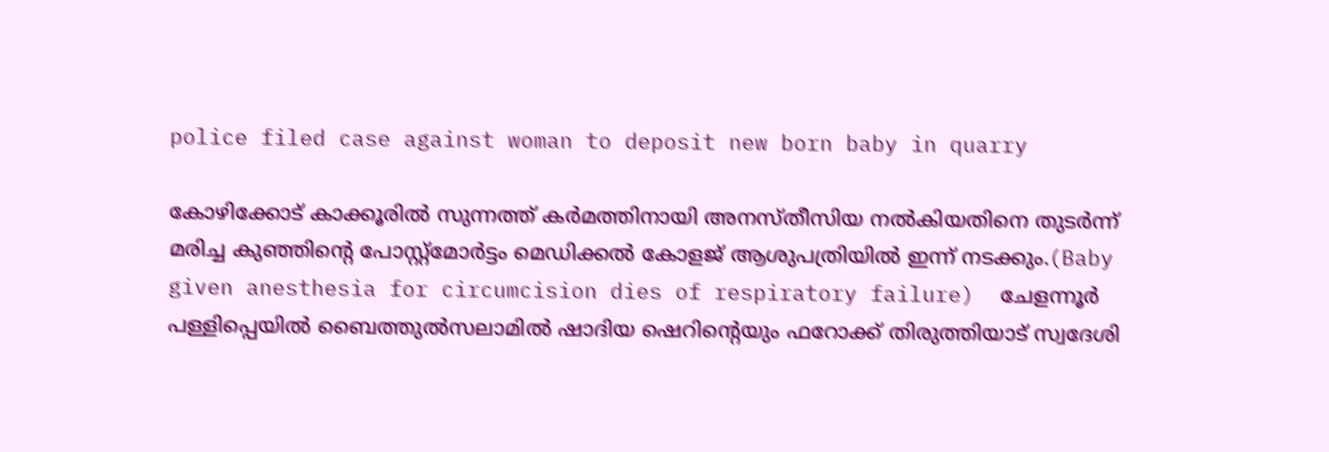police filed case against woman to deposit new born baby in quarry

കോഴിക്കോട് കാക്കൂരില്‍ സുന്നത്ത് കര്‍മത്തിനായി അനസ്തീസിയ നല്‍കിയതിനെ തുടര്‍ന്ന് മരിച്ച കുഞ്ഞിന്റെ പോസ്റ്റ്‌മോര്‍ട്ടം മെഡിക്കല്‍ കോളജ് ആശുപത്രിയില്‍ ഇന്ന് നടക്കും.(Baby given anesthesia for circumcision dies of respiratory failure)  ചേളന്നൂര്‍ പള്ളിപ്പെയില്‍ ബൈത്തുല്‍സലാമില്‍ ഷാദിയ ഷെറിന്റെയും ഫറോക്ക് തിരുത്തിയാട് സ്വദേശി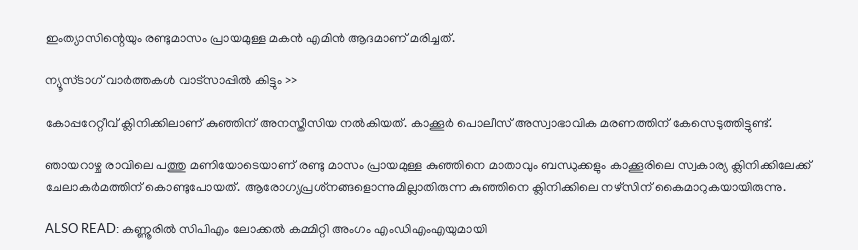ഇംത്യാസിന്റെയും രണ്ടുമാസം പ്രായമുള്ള മകന്‍ എമിന്‍ ആദമാണ് മരിച്ചത്.

ന്യൂസ്ടാഗ് വാര്‍ത്തകള്‍ വാട്‌സാപ്പില്‍ കിട്ടും >>

കോപ്പറേറ്റീവ് ക്ലിനിക്കിലാണ് കുഞ്ഞിന് അനസ്തീസിയ നല്‍കിയത്. കാക്കൂര്‍ പൊലീസ് അസ്വാഭാവിക മരണത്തിന് കേസെടുത്തിട്ടുണ്ട്.

ഞായറാഴ്ച രാവിലെ പത്തു മണിയോടെയാണ് രണ്ടു മാസം പ്രായമുള്ള കുഞ്ഞിനെ മാതാവും ബന്ധുക്കളും കാക്കൂരിലെ സ്വകാര്യ ക്ലിനിക്കിലേക്ക് ചേലാകര്‍മത്തിന് കൊണ്ടുപോയത്. ആരോഗ്യപ്രശ്‌നങ്ങളൊന്നുമില്ലാതിരുന്ന കുഞ്ഞിനെ ക്ലിനിക്കിലെ നഴ്‌സിന് കൈമാറുകയായിരുന്നു.

ALSO READ: കണ്ണൂരിൽ സിപിഎം ലോക്കൽ കമ്മിറ്റി അംഗം എംഡിഎംഎയുമായി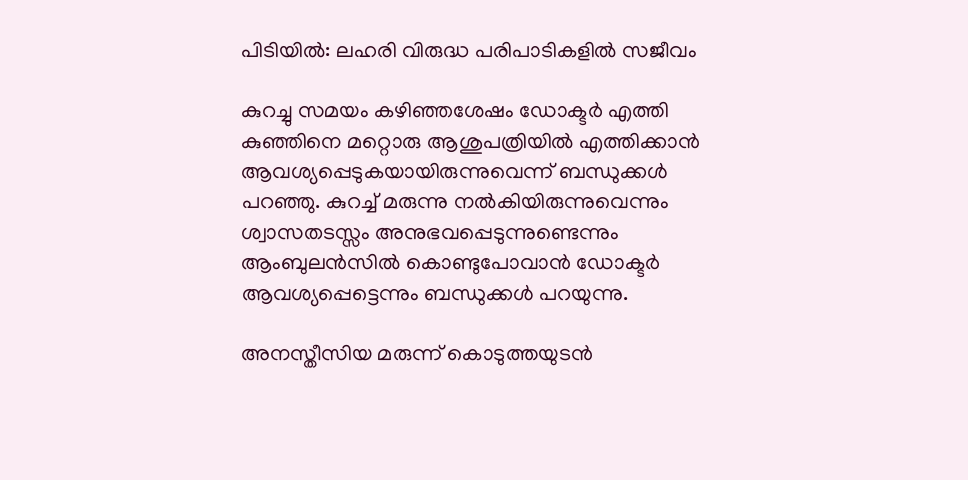പിടിയിൽ: ലഹരി വിരുദ്ധ പരിപാടികളിൽ സജീവം

കുറച്ചു സമയം കഴിഞ്ഞശേഷം ഡോക്ടര്‍ എത്തി കുഞ്ഞിനെ മറ്റൊരു ആശുപത്രിയില്‍ എത്തിക്കാന്‍ ആവശ്യപ്പെടുകയായിരുന്നുവെന്ന് ബന്ധുക്കള്‍ പറഞ്ഞു. കുറച്ച് മരുന്നു നല്‍കിയിരുന്നുവെന്നും ശ്വാസതടസ്സം അനുഭവപ്പെടുന്നുണ്ടെന്നും ആംബുലന്‍സില്‍ കൊണ്ടുപോവാന്‍ ഡോക്ടര്‍ ആവശ്യപ്പെട്ടെന്നും ബന്ധുക്കള്‍ പറയുന്നു.

അനസ്തീസിയ മരുന്ന് കൊടുത്തയുടന്‍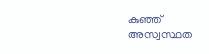കുഞ്ഞ് അസ്വസ്ഥത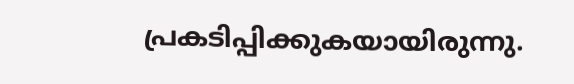പ്രകടിപ്പിക്കുകയായിരുന്നു.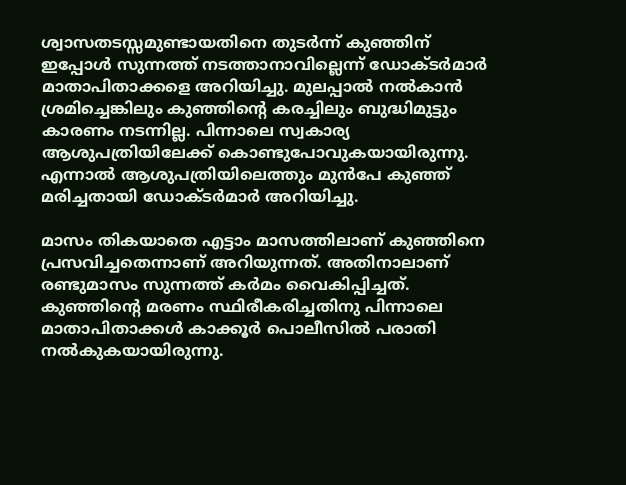ശ്വാസതടസ്സമുണ്ടായതിനെ തുടര്‍ന്ന് കുഞ്ഞിന് ഇപ്പോള്‍ സുന്നത്ത് നടത്താനാവില്ലെന്ന് ഡോക്ടര്‍മാര്‍ മാതാപിതാക്കളെ അറിയിച്ചു. മുലപ്പാല്‍ നല്‍കാന്‍ ശ്രമിച്ചെങ്കിലും കുഞ്ഞിന്റെ കരച്ചിലും ബുദ്ധിമുട്ടും കാരണം നടന്നില്ല. പിന്നാലെ സ്വകാര്യ ആശുപത്രിയിലേക്ക് കൊണ്ടുപോവുകയായിരുന്നു. എന്നാല്‍ ആശുപത്രിയിലെത്തും മുന്‍പേ കുഞ്ഞ് മരിച്ചതായി ഡോക്ടര്‍മാര്‍ അറിയിച്ചു.

മാസം തികയാതെ എട്ടാം മാസത്തിലാണ് കുഞ്ഞിനെ പ്രസവിച്ചതെന്നാണ് അറിയുന്നത്. അതിനാലാണ് രണ്ടുമാസം സുന്നത്ത് കര്‍മം വൈകിപ്പിച്ചത്. കുഞ്ഞിന്റെ മരണം സ്ഥിരീകരിച്ചതിനു പിന്നാലെ മാതാപിതാക്കള്‍ കാക്കൂര്‍ പൊലീസില്‍ പരാതി നല്‍കുകയായിരുന്നു.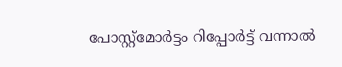പോസ്റ്റ്‌മോര്‍ട്ടം റിപ്പോര്‍ട്ട് വന്നാല്‍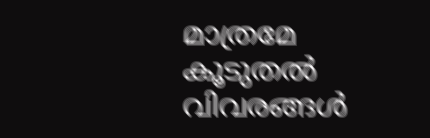മാത്രമേ കൂടുതല്‍ വിവരങ്ങള്‍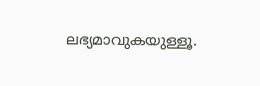ലഭ്യമാവുകയുള്ളൂ.